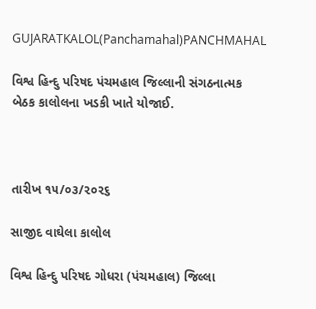GUJARATKALOL(Panchamahal)PANCHMAHAL

વિશ્વ હિન્દુ પરિષદ પંચમહાલ જિલ્લાની સંગઠનાત્મક બેઠક કાલોલના ખડકી ખાતે યોજાઈ.



તારીખ ૧૫/૦૩/૨૦૨૬

સાજીદ વાઘેલા કાલોલ

વિશ્વ હિન્દુ પરિષદ ગોધરા (પંચમહાલ) જિલ્લા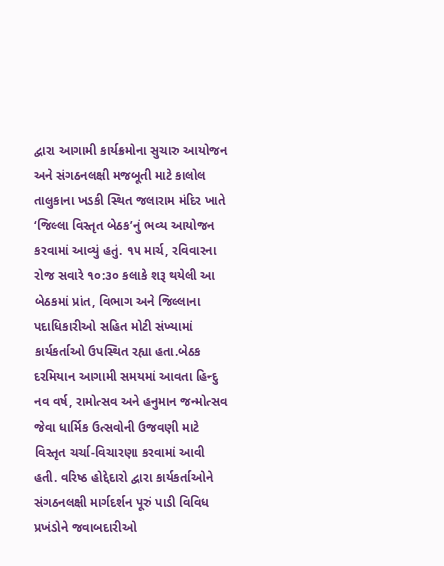દ્વારા આગામી કાર્યક્રમોના સુચારુ આયોજન અને સંગઠનલક્ષી મજબૂતી માટે કાલોલ તાલુકાના ખડકી સ્થિત જલારામ મંદિર ખાતે ‘જિલ્લા વિસ્તૃત બેઠક’નું ભવ્ય આયોજન કરવામાં આવ્યું હતું. ૧૫ માર્ચ, રવિવારના રોજ સવારે ૧૦:૩૦ કલાકે શરૂ થયેલી આ બેઠકમાં પ્રાંત, વિભાગ અને જિલ્લાના પદાધિકારીઓ સહિત મોટી સંખ્યામાં કાર્યકર્તાઓ ઉપસ્થિત રહ્યા હતા.બેઠક દરમિયાન આગામી સમયમાં આવતા હિન્દુ નવ વર્ષ, રામોત્સવ અને હનુમાન જન્મોત્સવ જેવા ધાર્મિક ઉત્સવોની ઉજવણી માટે વિસ્તૃત ચર્ચા-વિચારણા કરવામાં આવી હતી. વરિષ્ઠ હોદ્દેદારો દ્વારા કાર્યકર્તાઓને સંગઠનલક્ષી માર્ગદર્શન પૂરું પાડી વિવિધ પ્રખંડોને જવાબદારીઓ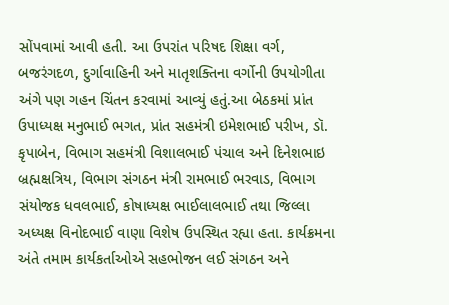સોંપવામાં આવી હતી. આ ઉપરાંત પરિષદ શિક્ષા વર્ગ, બજરંગદળ, દુર્ગાવાહિની અને માતૃશક્તિના વર્ગોની ઉપયોગીતા અંગે પણ ગહન ચિંતન કરવામાં આવ્યું હતું.આ બેઠકમાં પ્રાંત ઉપાધ્યક્ષ મનુભાઈ ભગત, પ્રાંત સહમંત્રી ઇમેશભાઈ પરીખ, ડૉ. કૃપાબેન, વિભાગ સહમંત્રી વિશાલભાઈ પંચાલ અને દિનેશભાઇ બ્રહ્મક્ષત્રિય, વિભાગ સંગઠન મંત્રી રામભાઈ ભરવાડ, વિભાગ સંયોજક ધવલભાઈ, કોષાધ્યક્ષ ભાઈલાલભાઈ તથા જિલ્લા અધ્યક્ષ વિનોદભાઈ વાણા વિશેષ ઉપસ્થિત રહ્યા હતા. કાર્યક્રમના અંતે તમામ કાર્યકર્તાઓએ સહભોજન લઈ સંગઠન અને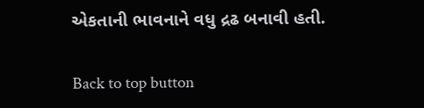એકતાની ભાવનાને વધુ દ્રઢ બનાવી હતી.

Back to top button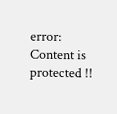error: Content is protected !!